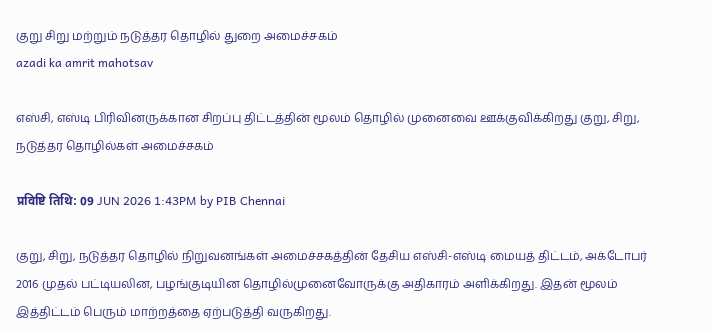குறு சிறு மற்றும் நடுத்தர தொழில் துறை அமைச்சகம்
azadi ka amrit mahotsav

எஸ்சி, எஸ்டி பிரிவினருக்கான சிறப்பு திட்டத்தின் மூலம் தொழில் முனைவை ஊக்குவிக்கிறது குறு, சிறு, நடுத்தர தொழில்கள் அமைச்சகம்

प्रविष्टि तिथि: 09 JUN 2026 1:43PM by PIB Chennai

குறு, சிறு, நடுத்தர தொழில் நிறுவனங்கள் அமைச்சகத்தின் தேசிய எஸ்சி-எஸ்டி மையத் திட்டம், அக்டோபர் 2016 முதல் பட்டியலின, பழங்குடியின தொழில்முனைவோருக்கு அதிகாரம் அளிக்கிறது. இதன் மூலம் இத்திட்டம் பெரும் மாற்றத்தை ஏற்படுத்தி வருகிறது.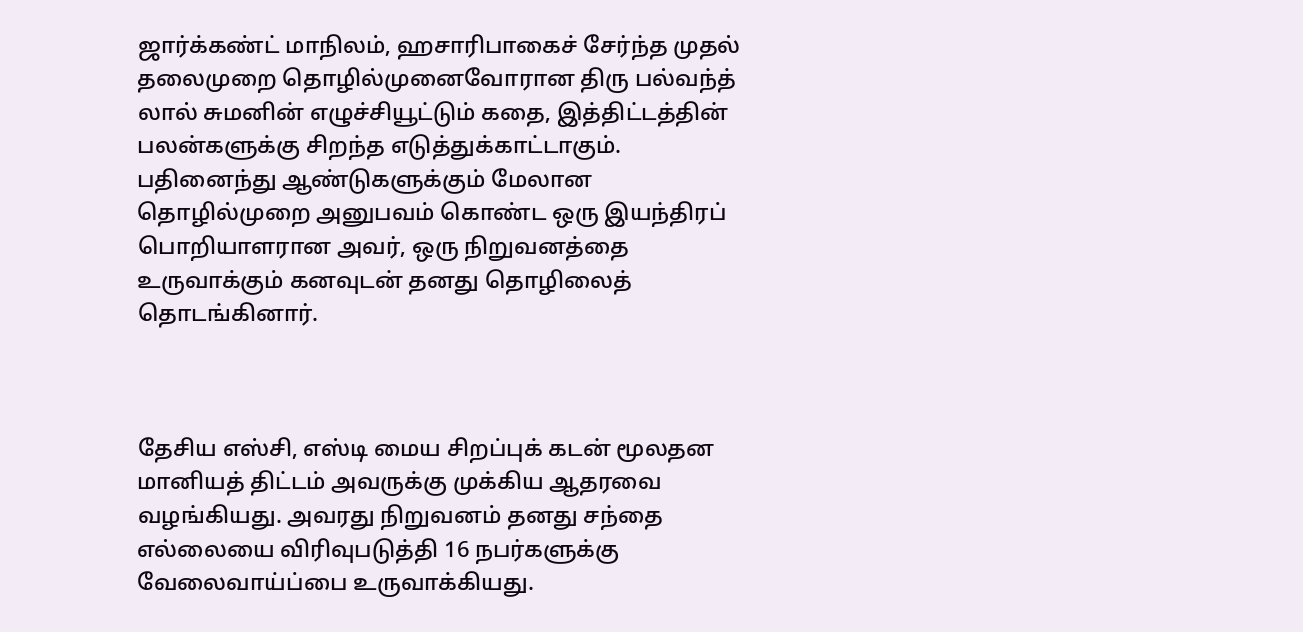ஜார்க்கண்ட் மாநிலம், ஹசாரிபாகைச் சேர்ந்த முதல் தலைமுறை தொழில்முனைவோரான திரு பல்வந்த் லால் சுமனின் எழுச்சியூட்டும் கதை, இத்திட்டத்தின் பலன்களுக்கு சிறந்த எடுத்துக்காட்டாகும். பதினைந்து ஆண்டுகளுக்கும் மேலான தொழில்முறை அனுபவம் கொண்ட ஒரு இயந்திரப் பொறியாளரான அவர், ஒரு நிறுவனத்தை உருவாக்கும் கனவுடன் தனது தொழிலைத் தொடங்கினார்.



தேசிய எஸ்சி, எஸ்டி மைய சிறப்புக் கடன் மூலதன மானியத் திட்டம் அவருக்கு முக்கிய ஆதரவை வழங்கியது. அவரது நிறுவனம் தனது சந்தை எல்லையை விரிவுபடுத்தி 16 நபர்களுக்கு வேலைவாய்ப்பை உருவாக்கியது.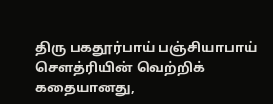திரு பகதூர்பாய் பஞ்சியாபாய் சௌத்ரியின் வெற்றிக் கதையானது,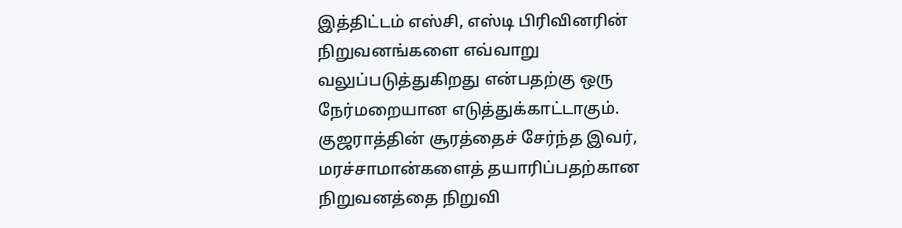இத்திட்டம் எஸ்சி, எஸ்டி பிரிவினரின் நிறுவனங்களை எவ்வாறு வலுப்படுத்துகிறது என்பதற்கு ஒரு நேர்மறையான எடுத்துக்காட்டாகும். குஜராத்தின் சூரத்தைச் சேர்ந்த இவர், மரச்சாமான்களைத் தயாரிப்பதற்கான நிறுவனத்தை நிறுவி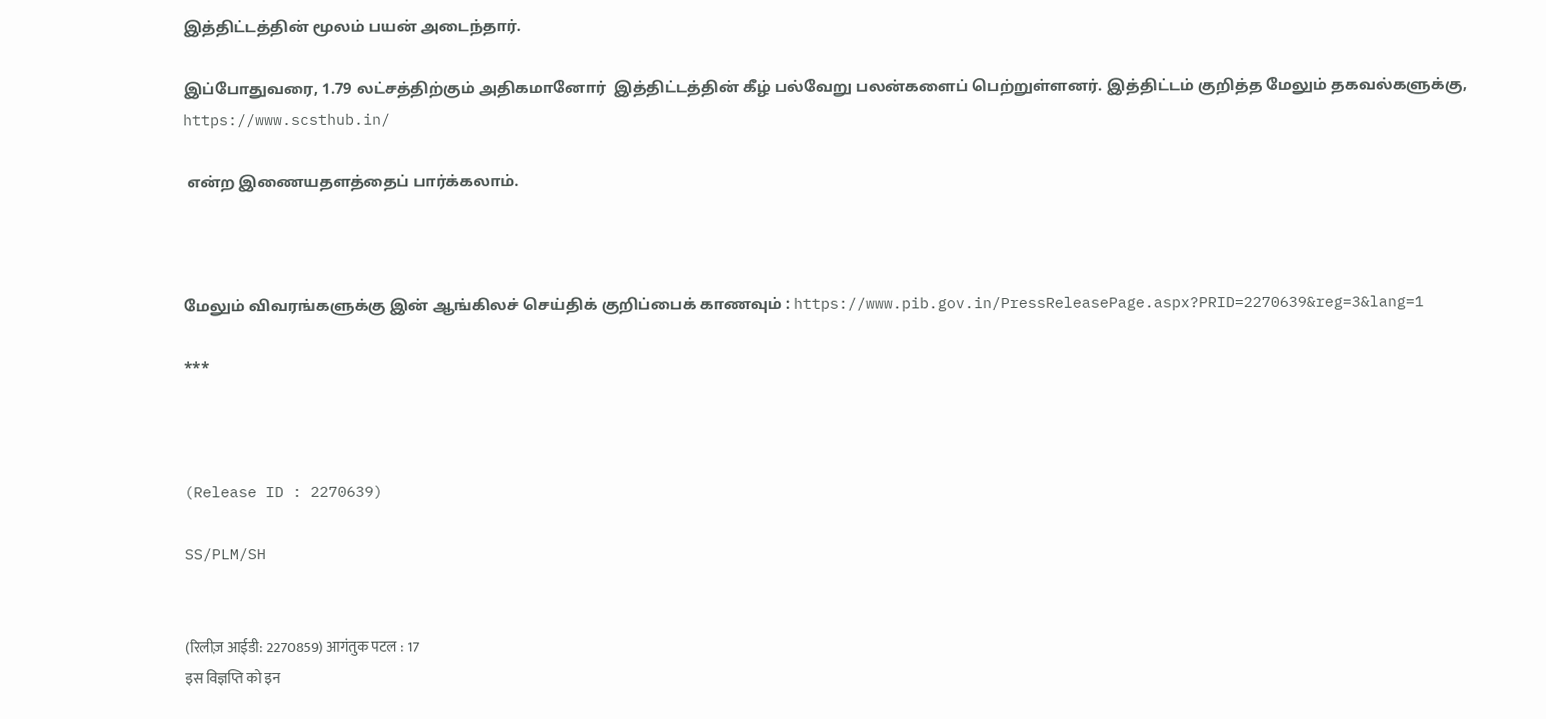இத்திட்டத்தின் மூலம் பயன் அடைந்தார்.

இப்போதுவரை, 1.79 லட்சத்திற்கும் அதிகமானோர்  இத்திட்டத்தின் கீழ் பல்வேறு பலன்களைப் பெற்றுள்ளனர். இத்திட்டம் குறித்த மேலும் தகவல்களுக்கு, https://www.scsthub.in/

 என்ற இணையதளத்தைப் பார்க்கலாம்.



மேலும் விவரங்களுக்கு இன் ஆங்கிலச் செய்திக் குறிப்பைக் காணவும் : https://www.pib.gov.in/PressReleasePage.aspx?PRID=2270639&reg=3&lang=1

***



(Release ID : 2270639)

SS/PLM/SH


(रिलीज़ आईडी: 2270859) आगंतुक पटल : 17
इस विज्ञप्ति को इन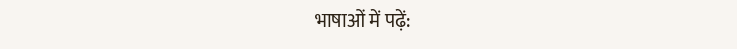भाषाओं में पढ़ें: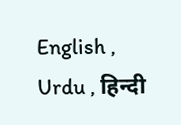English , Urdu , हिन्दी